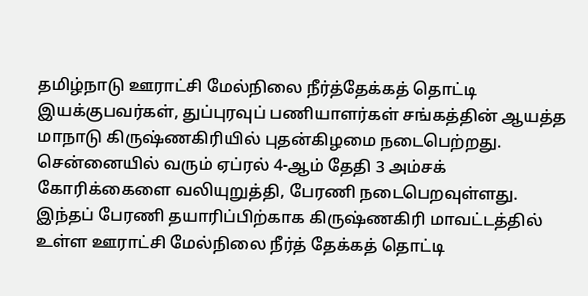தமிழ்நாடு ஊராட்சி மேல்நிலை நீர்த்தேக்கத் தொட்டி இயக்குபவர்கள், துப்புரவுப் பணியாளர்கள் சங்கத்தின் ஆயத்த மாநாடு கிருஷ்ணகிரியில் புதன்கிழமை நடைபெற்றது.
சென்னையில் வரும் ஏப்ரல் 4-ஆம் தேதி 3 அம்சக் கோரிக்கைளை வலியுறுத்தி, பேரணி நடைபெறவுள்ளது. இந்தப் பேரணி தயாரிப்பிற்காக கிருஷ்ணகிரி மாவட்டத்தில் உள்ள ஊராட்சி மேல்நிலை நீர்த் தேக்கத் தொட்டி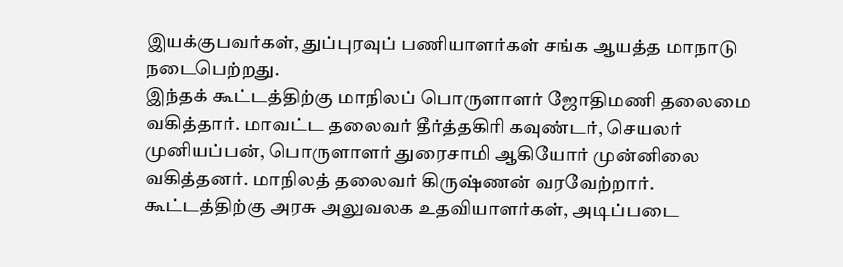இயக்குபவர்கள், துப்புரவுப் பணியாளர்கள் சங்க ஆயத்த மாநாடு நடைபெற்றது.
இந்தக் கூட்டத்திற்கு மாநிலப் பொருளாளர் ஜோதிமணி தலைமை வகித்தார். மாவட்ட தலைவர் தீர்த்தகிரி கவுண்டர், செயலர் முனியப்பன், பொருளாளர் துரைசாமி ஆகியோர் முன்னிலை வகித்தனர். மாநிலத் தலைவர் கிருஷ்ணன் வரவேற்றார்.
கூட்டத்திற்கு அரசு அலுவலக உதவியாளர்கள், அடிப்படை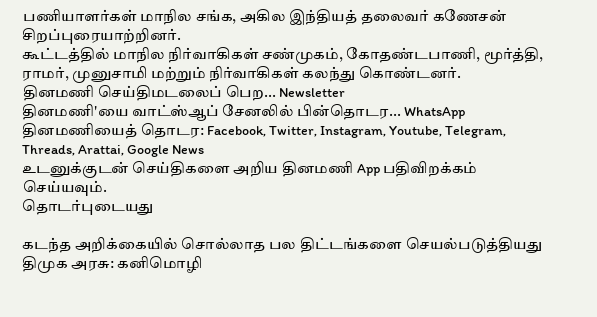பணியாளர்கள் மாநில சங்க, அகில இந்தியத் தலைவர் கணேசன் சிறப்புரையாற்றினர்.
கூட்டத்தில் மாநில நிர்வாகிகள் சண்முகம், கோதண்டபாணி, மூர்த்தி, ராமர், முனுசாமி மற்றும் நிர்வாகிகள் கலந்து கொண்டனர்.
தினமணி செய்திமடலைப் பெற... Newsletter
தினமணி'யை வாட்ஸ்ஆப் சேனலில் பின்தொடர... WhatsApp
தினமணியைத் தொடர: Facebook, Twitter, Instagram, Youtube, Telegram, Threads, Arattai, Google News
உடனுக்குடன் செய்திகளை அறிய தினமணி App பதிவிறக்கம் செய்யவும்.
தொடர்புடையது

கடந்த அறிக்கையில் சொல்லாத பல திட்டங்களை செயல்படுத்தியது திமுக அரசு: கனிமொழி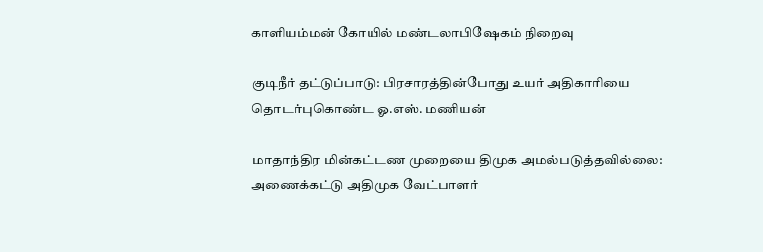காளியம்மன் கோயில் மண்டலாபிஷேகம் நிறைவு

குடிநீர் தட்டுப்பாடு: பிரசாரத்தின்போது உயர் அதிகாரியை தொடர்புகொண்ட ஓ.எஸ். மணியன்

மாதாந்திர மின்கட்டண முறையை திமுக அமல்படுத்தவில்லை: அணைக்கட்டு அதிமுக வேட்பாளர்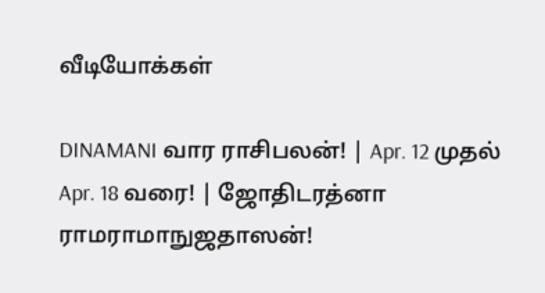வீடியோக்கள்

DINAMANI வார ராசிபலன்! | Apr. 12 முதல் Apr. 18 வரை! | ஜோதிடரத்னா ராமராமாநுஜதாஸன்!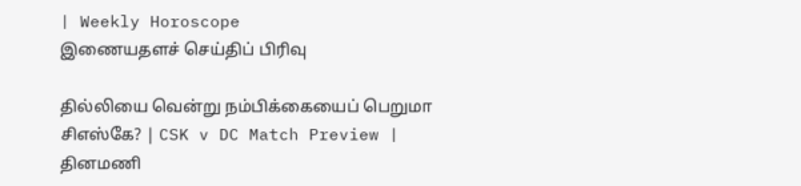| Weekly Horoscope
இணையதளச் செய்திப் பிரிவு

தில்லியை வென்று நம்பிக்கையைப் பெறுமா சிஎஸ்கே? | CSK v DC Match Preview |
தினமணி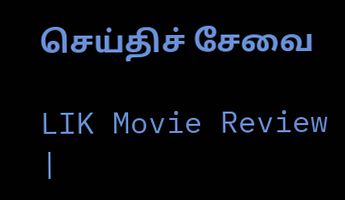செய்திச் சேவை

LIK Movie Review |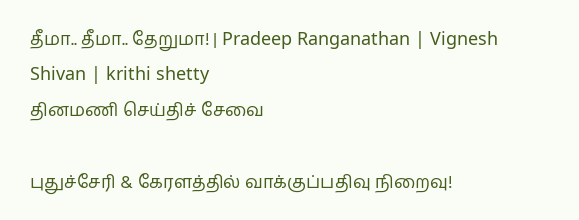தீமா.. தீமா.. தேறுமா! | Pradeep Ranganathan | Vignesh Shivan | krithi shetty
தினமணி செய்திச் சேவை

புதுச்சேரி & கேரளத்தில் வாக்குப்பதிவு நிறைவு!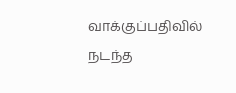வாக்குப்பதிவில் நடந்த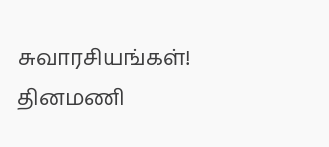சுவாரசியங்கள்!
தினமணி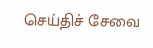செய்திச் சேவை